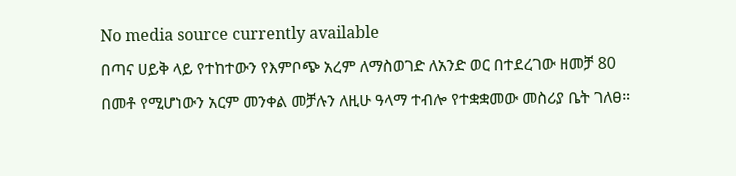No media source currently available
በጣና ሀይቅ ላይ የተከተውን የእምቦጭ አረም ለማስወገድ ለአንድ ወር በተደረገው ዘመቻ 80 በመቶ የሚሆነውን አርም መንቀል መቻሉን ለዚሁ ዓላማ ተብሎ የተቋቋመው መስሪያ ቤት ገለፀ።